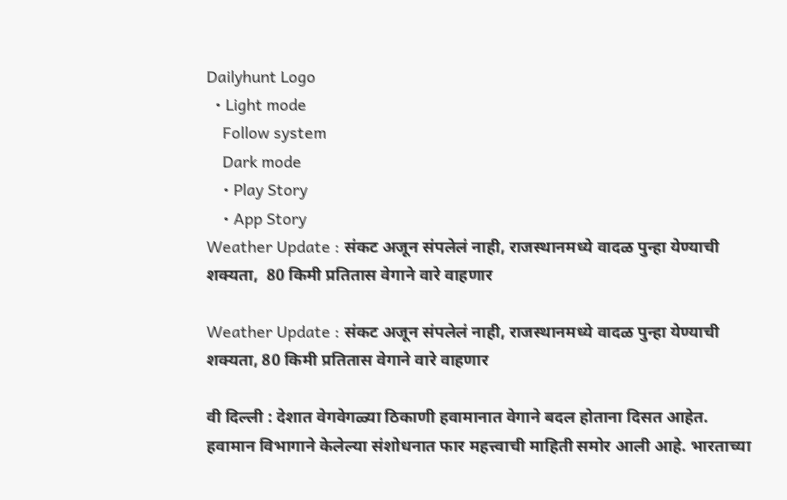Dailyhunt Logo
  • Light mode
    Follow system
    Dark mode
    • Play Story
    • App Story
Weather Update : संकट अजून संपलेलं नाही, राजस्थानमध्ये वादळ पुन्हा येण्याची शक्यता,  80 किमी प्रतितास वेगाने वारे वाहणार

Weather Update : संकट अजून संपलेलं नाही, राजस्थानमध्ये वादळ पुन्हा येण्याची शक्यता, 80 किमी प्रतितास वेगाने वारे वाहणार

वी दिल्ली : देशात वेगवेगळ्या ठिकाणी हवामानात वेगाने बदल होताना दिसत आहेत. हवामान विभागाने केलेल्या संशोधनात फार महत्त्वाची माहिती समोर आली आहे. भारताच्या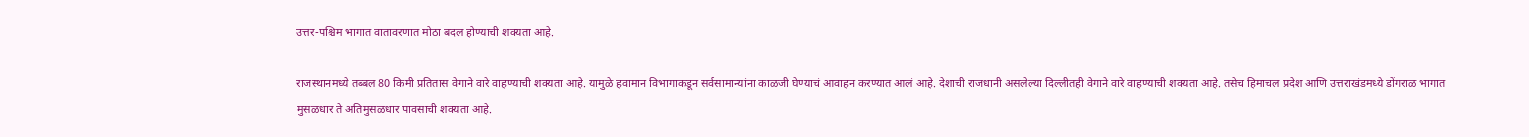उत्तर-पश्चिम भागात वातावरणात मोठा बदल होण्याची शक्यता आहे.

राजस्थानमध्ये तब्बल 80 किमी प्रतितास वेगाने वारे वाहण्याची शक्यता आहे. यामुळे हवामान विभागाकडून सर्वसामान्यांना काळजी घेण्याचं आवाहन करण्यात आलं आहे. देशाची राजधानी असलेल्या दिल्लीतही वेगाने वारे वाहण्याची शक्यता आहे. तसेच हिमाचल प्रदेश आणि उत्तराखंडमध्ये डोंगराळ भागात मुसळधार ते अतिमुसळधार पावसाची शक्यता आहे.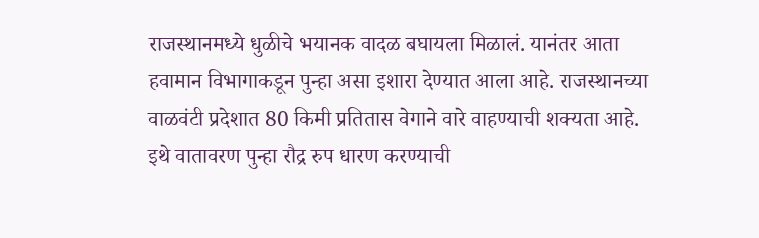राजस्थानमध्ये धुळीचे भयानक वादळ बघायला मिळालं. यानंतर आता हवामान विभागाकडून पुन्हा असा इशारा देण्यात आला आहे. राजस्थानच्या वाळवंटी प्रदेशात 80 किमी प्रतितास वेगाने वारे वाहण्याची शक्यता आहे. इथे वातावरण पुन्हा रौद्र रुप धारण करण्याची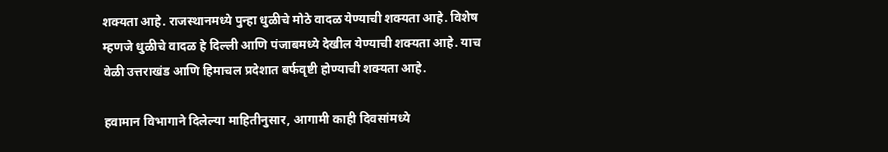शक्यता आहे. राजस्थानमध्ये पुन्हा धुळीचे मोठे वादळ येण्याची शक्यता आहे. विशेष म्हणजे धुळीचे वादळ हे दिल्ली आणि पंजाबमध्ये देखील येण्याची शक्यता आहे. याच वेळी उत्तराखंड आणि हिमाचल प्रदेशात बर्फवृष्टी होण्याची शक्यता आहे.

हवामान विभागाने दिलेल्या माहितीनुसार, आगामी काही दिवसांमध्ये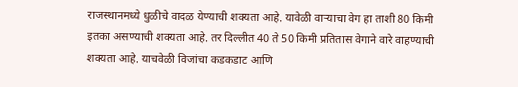राजस्थानमध्ये धुळीचे वादळ येण्याची शक्यता आहे. यावेळी वाऱ्याचा वेग हा ताशी 80 किमी इतका असण्याची शक्यता आहे. तर दिल्लीत 40 ते 50 किमी प्रतितास वेगाने वारे वाहण्याची शक्यता आहे. याचवेळी विजांचा कडकडाट आणि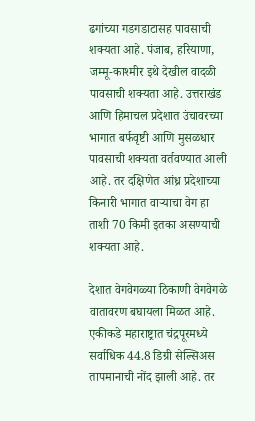ढगांच्या गडगडाटासह पावसाची शक्यता आहे. पंजाब, हरियाणा, जम्मू-काश्मीर इथे देखील वादळी पावसाची शक्यता आहे. उत्तराखंड आणि हिमाचल प्रदेशात उंचावरच्या भागात बर्फवृष्टी आणि मुसळधार पावसाची शक्यता वर्तवण्यात आली आहे. तर दक्षिणेत आंध्र प्रदेशाच्या किनारी भागात वाऱ्याचा वेग हा ताशी 70 किमी इतका असण्याची शक्यता आहे.

देशात वेगवेगळ्या ठिकाणी वेगवेगळे वातावरण बघायला मिळत आहे. एकीकडे महाराष्ट्रात चंद्रपूरमध्ये सर्वाधिक 44.8 डिग्री सेल्सिअस तापमानाची नोंद झाली आहे. तर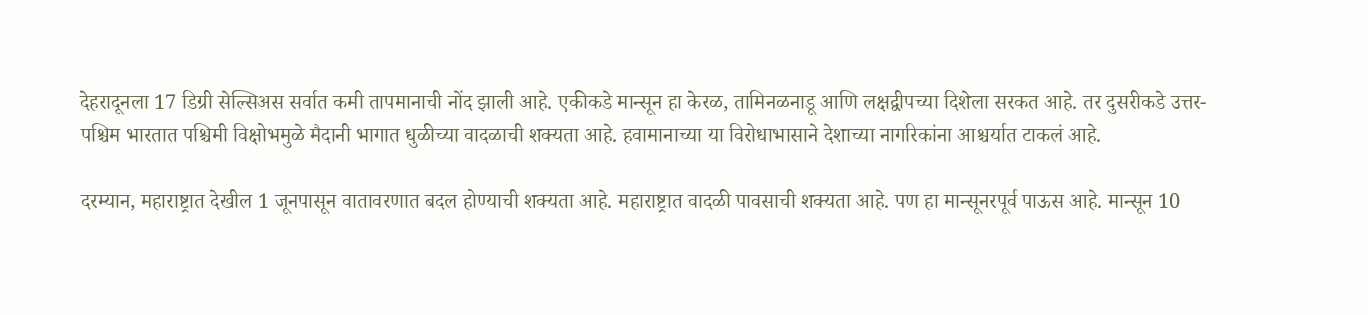देहरादूनला 17 डिग्री सेल्सिअस सर्वात कमी तापमानाची नोंद झाली आहे. एकीकडे मान्सून हा केरळ, तामिनळनाडू आणि लक्षद्वीपच्या दिशेला सरकत आहे. तर दुसरीकडे उत्तर-पश्चिम भारतात पश्चिमी विक्षोभमुळे मैदानी भागात धुळीच्या वादळाची शक्यता आहे. हवामानाच्या या विरोधाभासाने देशाच्या नागरिकांना आश्चर्यात टाकलं आहे.

दरम्यान, महाराष्ट्रात देखील 1 जूनपासून वातावरणात बदल होण्याची शक्यता आहे. महाराष्ट्रात वादळी पावसाची शक्यता आहे. पण हा मान्सूनरपूर्व पाऊस आहे. मान्सून 10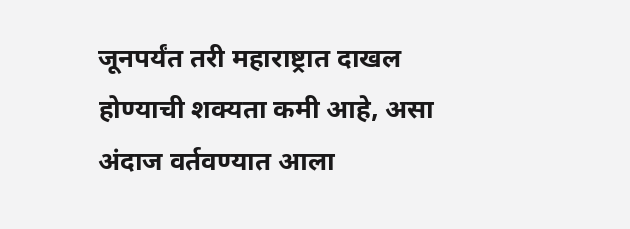जूनपर्यंत तरी महाराष्ट्रात दाखल होण्याची शक्यता कमी आहे, असा अंदाज वर्तवण्यात आला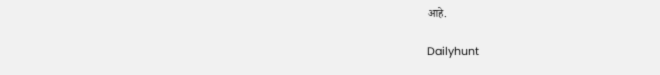आहे.

Dailyhunt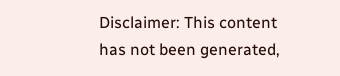Disclaimer: This content has not been generated,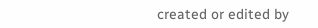created or edited by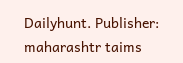Dailyhunt. Publisher: maharashtr taims